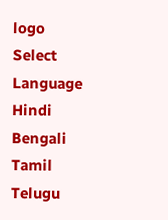logo
Select Language
Hindi
Bengali
Tamil
Telugu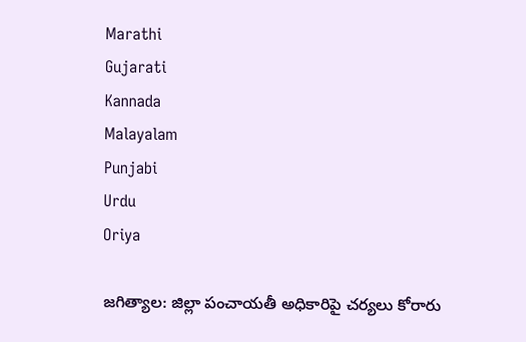Marathi
Gujarati
Kannada
Malayalam
Punjabi
Urdu
Oriya

జగిత్యాల: జిల్లా పంచాయతీ అధికారిపై చర్యలు కోరారు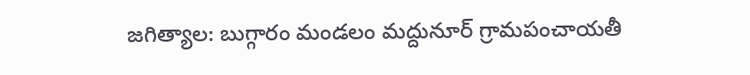జగిత్యాల: బుగ్గారం మండలం మద్దునూర్ గ్రామపంచాయతీ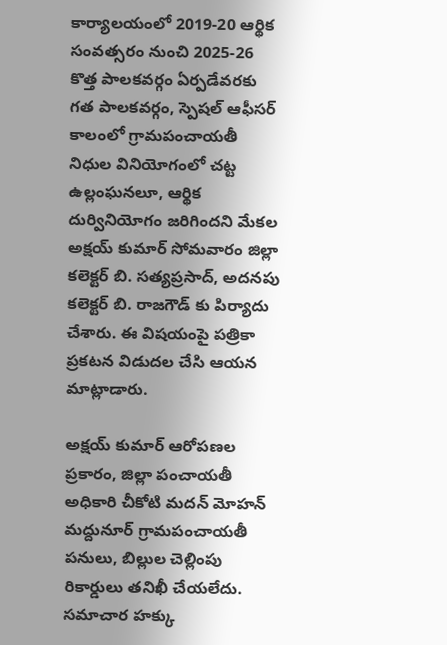కార్యాలయంలో 2019-20 ఆర్థిక సంవత్సరం నుంచి 2025-26 కొత్త పాలకవర్గం ఏర్పడేవరకు గత పాలకవర్గం, స్పెషల్ ఆఫీసర్ కాలంలో గ్రామపంచాయతీ నిధుల వినియోగంలో చట్ట ఉల్లంఘనలూ, ఆర్థిక దుర్వినియోగం జరిగిందని మేకల అక్షయ్ కుమార్ సోమవారం జిల్లా కలెక్టర్ బి. సత్యప్రసాద్, అదనపు కలెక్టర్ బి. రాజగౌడ్ కు పిర్యాదు చేశారు. ఈ విషయంపై పత్రికా ప్రకటన విడుదల చేసి ఆయన మాట్లాడారు.

అక్షయ్ కుమార్ ఆరోపణల ప్రకారం, జిల్లా పంచాయతీ అధికారి చీకోటి మదన్ మోహన్ మద్దునూర్ గ్రామపంచాయతీ పనులు, బిల్లుల చెల్లింపు రికార్డులు తనిఖీ చేయలేదు. సమాచార హక్కు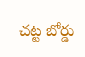చట్ట బోర్డు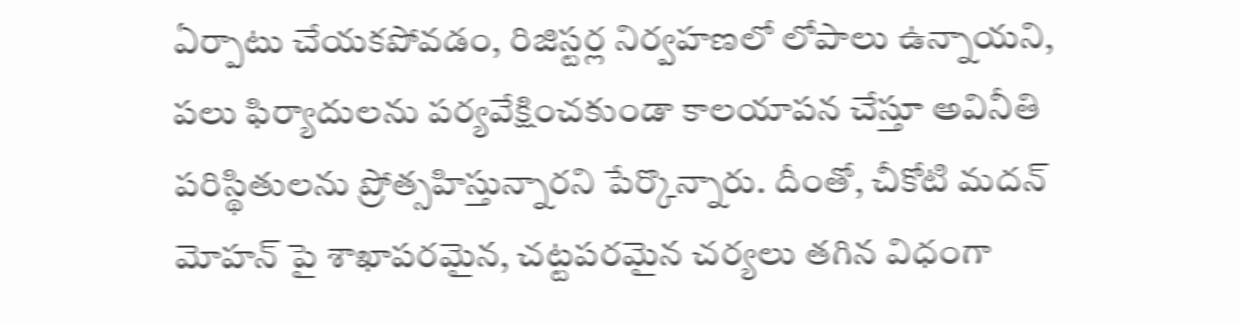ఏర్పాటు చేయకపోవడం, రిజిస్టర్ల నిర్వహణలో లోపాలు ఉన్నాయని, పలు ఫిర్యాదులను పర్యవేక్షించకుండా కాలయాపన చేస్తూ అవినీతి పరిస్థితులను ప్రోత్సహిస్తున్నారని పేర్కొన్నారు. దీంతో, చీకోటి మదన్ మోహన్ పై శాఖాపరమైన, చట్టపరమైన చర్యలు తగిన విధంగా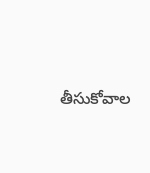తీసుకోవాల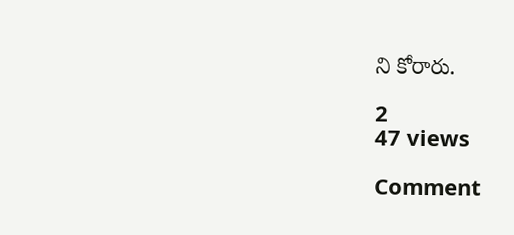ని కోరారు.

2
47 views

Comment